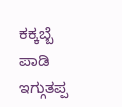ಕಕ್ಕಬ್ಬೆ ಪಾಡಿ ಇಗ್ಗುತಪ್ಪ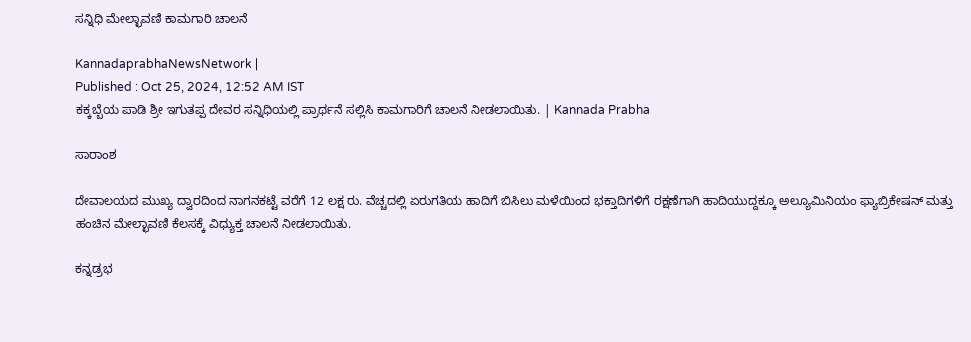ಸನ್ನಿಧಿ ಮೇಲ್ಛಾವಣಿ ಕಾಮಗಾರಿ ಚಾಲನೆ

KannadaprabhaNewsNetwork |
Published : Oct 25, 2024, 12:52 AM IST
ಕಕ್ಕಬ್ಬೆಯ ಪಾಡಿ ಶ್ರೀ ಇಗುತಪ್ಪ ದೇವರ ಸನ್ನಿಧಿಯಲ್ಲಿ ಪ್ರಾರ್ಥನೆ ಸಲ್ಲಿಸಿ ಕಾಮಗಾರಿಗೆ ಚಾಲನೆ ನೀಡಲಾಯಿತು. | Kannada Prabha

ಸಾರಾಂಶ

ದೇವಾಲಯದ ಮುಖ್ಯ ದ್ವಾರದಿಂದ ನಾಗನಕಟ್ಟೆ ವರೆಗೆ 12 ಲಕ್ಷ ರು. ವೆಚ್ಚದಲ್ಲಿ ಏರುಗತಿಯ ಹಾದಿಗೆ ಬಿಸಿಲು ಮಳೆಯಿಂದ ಭಕ್ತಾದಿಗಳಿಗೆ ರಕ್ಷಣೆಗಾಗಿ ಹಾದಿಯುದ್ದಕ್ಕೂ ಅಲ್ಯೂಮಿನಿಯಂ ಫ್ಯಾಬ್ರಿಕೇಷನ್ ಮತ್ತು ಹಂಚಿನ ಮೇಲ್ಛಾವಣಿ ಕೆಲಸಕ್ಕೆ ವಿಧ್ಯುಕ್ತ ಚಾಲನೆ ನೀಡಲಾಯಿತು.

ಕನ್ನಡ್ರಭ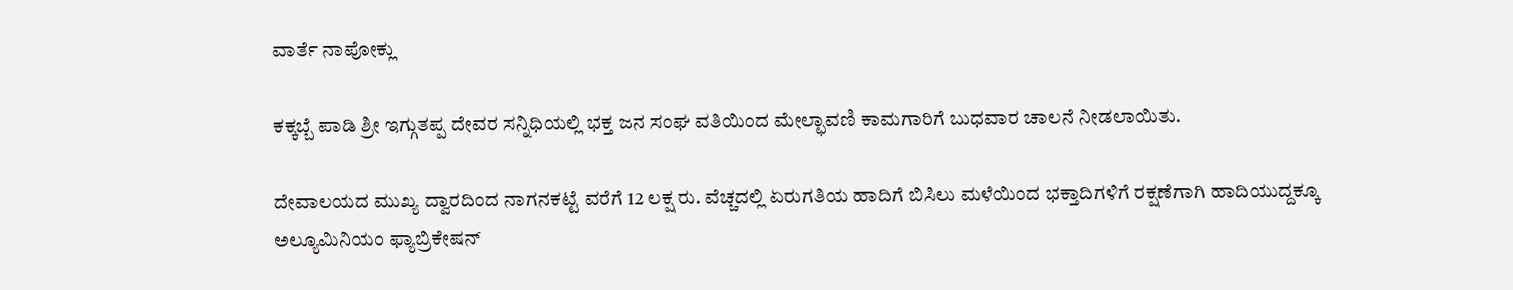ವಾರ್ತೆ ನಾಪೋಕ್ಲು

ಕಕ್ಕಬ್ಬೆ ಪಾಡಿ ಶ್ರೀ ಇಗ್ಗುತಪ್ಪ ದೇವರ ಸನ್ನಿಧಿಯಲ್ಲಿ ಭಕ್ತ ಜನ ಸಂಘ ವತಿಯಿಂದ ಮೇಲ್ಛಾವಣಿ ಕಾಮಗಾರಿಗೆ ಬುಧವಾರ ಚಾಲನೆ ನೀಡಲಾಯಿತು.

ದೇವಾಲಯದ ಮುಖ್ಯ ದ್ವಾರದಿಂದ ನಾಗನಕಟ್ಟೆ ವರೆಗೆ 12 ಲಕ್ಷ ರು. ವೆಚ್ಚದಲ್ಲಿ ಏರುಗತಿಯ ಹಾದಿಗೆ ಬಿಸಿಲು ಮಳೆಯಿಂದ ಭಕ್ತಾದಿಗಳಿಗೆ ರಕ್ಷಣೆಗಾಗಿ ಹಾದಿಯುದ್ದಕ್ಕೂ ಅಲ್ಯೂಮಿನಿಯಂ ಫ್ಯಾಬ್ರಿಕೇಷನ್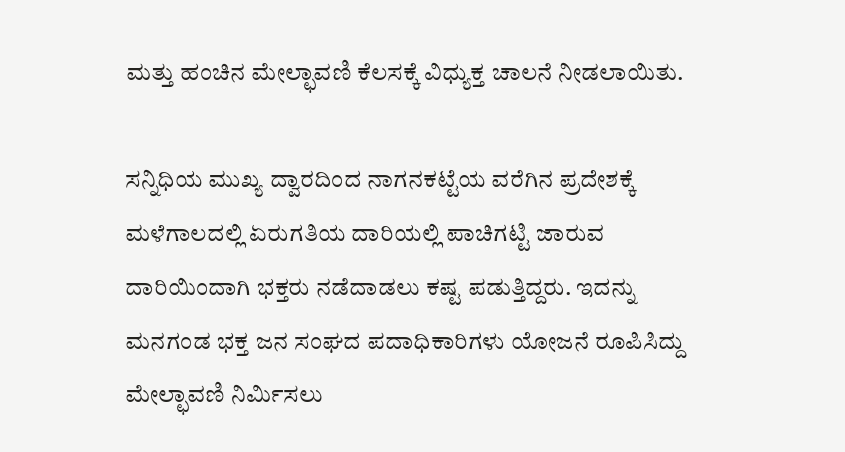ಮತ್ತು ಹಂಚಿನ ಮೇಲ್ಛಾವಣಿ ಕೆಲಸಕ್ಕೆ ವಿಧ್ಯುಕ್ತ ಚಾಲನೆ ನೀಡಲಾಯಿತು.

ಸನ್ನಿಧಿಯ ಮುಖ್ಯ ದ್ವಾರದಿಂದ ನಾಗನಕಟ್ಟೆಯ ವರೆಗಿನ ಪ್ರದೇಶಕ್ಕೆ ಮಳೆಗಾಲದಲ್ಲಿ ಏರುಗತಿಯ ದಾರಿಯಲ್ಲಿ ಪಾಚಿಗಟ್ಟಿ ಜಾರುವ ದಾರಿಯಿಂದಾಗಿ ಭಕ್ತರು ನಡೆದಾಡಲು ಕಷ್ಟ ಪಡುತ್ತಿದ್ದರು. ಇದನ್ನು ಮನಗಂಡ ಭಕ್ತ ಜನ ಸಂಘದ ಪದಾಧಿಕಾರಿಗಳು ಯೋಜನೆ ರೂಪಿಸಿದ್ದು ಮೇಲ್ಛಾವಣಿ ನಿರ್ಮಿಸಲು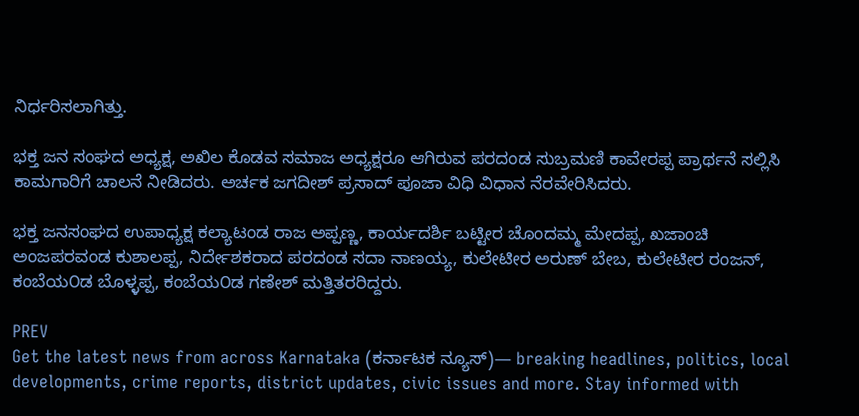ನಿರ್ಧರಿಸಲಾಗಿತ್ತು.

ಭಕ್ತ ಜನ ಸಂಘದ ಅಧ್ಯಕ್ಷ, ಅಖಿಲ ಕೊಡವ ಸಮಾಜ ಅಧ್ಯಕ್ಷರೂ ಆಗಿರುವ ಪರದಂಡ ಸುಬ್ರಮಣಿ ಕಾವೇರಪ್ಪ ಪ್ರಾರ್ಥನೆ ಸಲ್ಲಿಸಿ ಕಾಮಗಾರಿಗೆ ಚಾಲನೆ ನೀಡಿದರು. ಅರ್ಚಕ ಜಗದೀಶ್‌ ಪ್ರಸಾದ್‌ ಪೂಜಾ ವಿಧಿ ವಿಧಾನ ನೆರವೇರಿಸಿದರು.

ಭಕ್ತ ಜನಸಂಘದ ಉಪಾಧ್ಯಕ್ಷ ಕಲ್ಯಾಟಂಡ ರಾಜ ಅಪ್ಪಣ್ಣ, ಕಾರ್ಯದರ್ಶಿ ಬಟ್ಟೀರ ಚೊಂದಮ್ಮ ಮೇದಪ್ಪ, ಖಜಾಂಚಿ ಅಂಜಪರವಂಡ ಕುಶಾಲಪ್ಪ, ನಿರ್ದೇಶಕರಾದ ಪರದಂಡ ಸದಾ ನಾಣಯ್ಯ, ಕುಲೇಟೀರ ಅರುಣ್ ಬೇಬ, ಕುಲೇಟೀರ ರಂಜನ್, ಕಂಬೆಯ೦ಡ ಬೊಳ್ಳಪ್ಪ, ಕಂಬೆಯ೦ಡ ಗಣೇಶ್ ಮತ್ತಿತರರಿದ್ದರು.

PREV
Get the latest news from across Karnataka (ಕರ್ನಾಟಕ ನ್ಯೂಸ್)— breaking headlines, politics, local developments, crime reports, district updates, civic issues and more. Stay informed with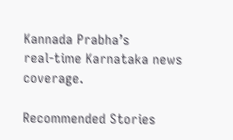Kannada Prabha’s real‑time Karnataka news coverage.

Recommended Stories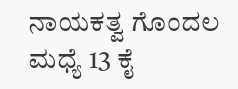ನಾಯಕತ್ವ ಗೊಂದಲ ಮಧ್ಯೆ 13 ಕೈ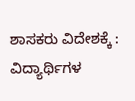ಶಾಸಕರು ವಿದೇಶಕ್ಕೆ :
ವಿದ್ಯಾರ್ಥಿಗಳ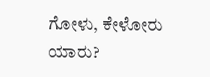ಗೋಳು, ಕೇಳೋರು ಯಾರು?